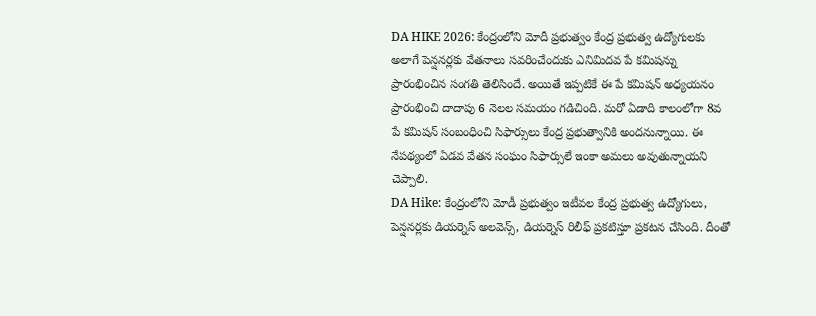DA HIKE 2026: కేంద్రంలోని మోదీ ప్రభుత్వం కేంద్ర ప్రభుత్వ ఉద్యోగులకు అలాగే పెన్షనర్లకు వేతనాలు సవరించేందుకు ఎనిమిదవ పే కమిషన్ను ప్రారంభించిన సంగతి తెలిసిందే. అయితే ఇప్పటికే ఈ పే కమిషన్ అధ్యయనం ప్రారంభించి దాదాపు 6 నెలల సమయం గడిచింది. మరో ఏడాది కాలంలోగా 8వ పే కమిషన్ సంబంధించి సిఫార్సులు కేంద్ర ప్రభుత్వానికి అందనున్నాయి. ఈ నేపథ్యంలో ఏడవ వేతన సంఘం సిఫార్సులే ఇంకా అమలు అవుతున్నాయని చెప్పాలి.
DA Hike: కేంద్రంలోని మోడీ ప్రభుత్వం ఇటీవల కేంద్ర ప్రభుత్వ ఉద్యోగులు, పెన్షనర్లకు డియర్నెస్ అలవెన్స్, డియర్నెస్ రిలీఫ్ ప్రకటిస్తూ ప్రకటన చేసింది. దీంతో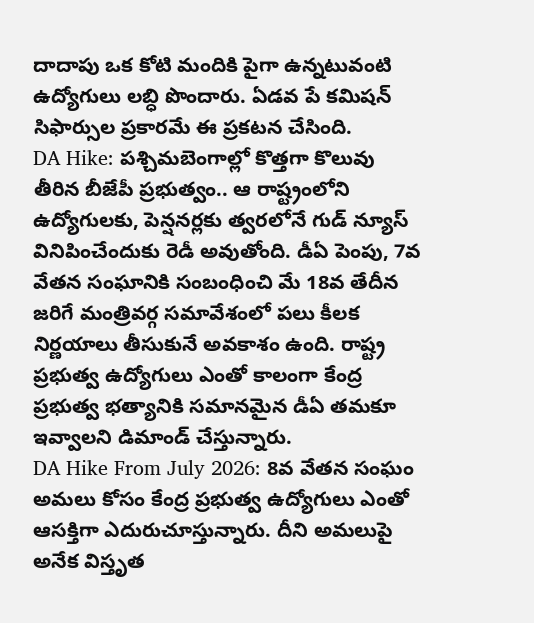దాదాపు ఒక కోటి మందికి పైగా ఉన్నటువంటి ఉద్యోగులు లబ్ధి పొందారు. ఏడవ పే కమిషన్ సిఫార్సుల ప్రకారమే ఈ ప్రకటన చేసింది.
DA Hike: పశ్చిమబెంగాల్లో కొత్తగా కొలువు తీరిన బీజేపీ ప్రభుత్వం.. ఆ రాష్ట్రంలోని ఉద్యోగులకు, పెన్షనర్లకు త్వరలోనే గుడ్ న్యూస్ వినిపించేందుకు రెడీ అవుతోంది. డీఏ పెంపు, 7వ వేతన సంఘానికి సంబంధించి మే 18వ తేదీన జరిగే మంత్రివర్గ సమావేశంలో పలు కీలక నిర్ణయాలు తీసుకునే అవకాశం ఉంది. రాష్ట్ర ప్రభుత్వ ఉద్యోగులు ఎంతో కాలంగా కేంద్ర ప్రభుత్వ భత్యానికి సమానమైన డీఏ తమకూ ఇవ్వాలని డిమాండ్ చేస్తున్నారు.
DA Hike From July 2026: 8వ వేతన సంఘం అమలు కోసం కేంద్ర ప్రభుత్వ ఉద్యోగులు ఎంతో ఆసక్తిగా ఎదురుచూస్తున్నారు. దీని అమలుపై అనేక విస్తృత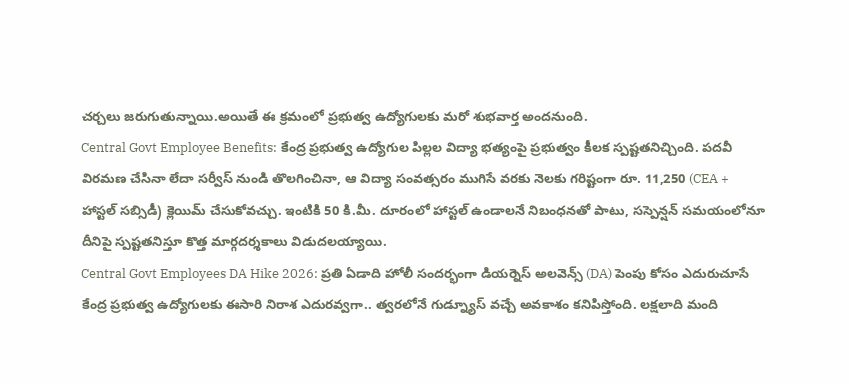చర్చలు జరుగుతున్నాయి.అయితే ఈ క్రమంలో ప్రభుత్వ ఉద్యోగులకు మరో శుభవార్త అందనుంది.
Central Govt Employee Benefits: కేంద్ర ప్రభుత్వ ఉద్యోగుల పిల్లల విద్యా భత్యంపై ప్రభుత్వం కీలక స్పష్టతనిచ్చింది. పదవీ విరమణ చేసినా లేదా సర్వీస్ నుండి తొలగించినా, ఆ విద్యా సంవత్సరం ముగిసే వరకు నెలకు గరిష్టంగా రూ. 11,250 (CEA + హాస్టల్ సబ్సిడీ) క్లెయిమ్ చేసుకోవచ్చు. ఇంటికి 50 కి.మీ. దూరంలో హాస్టల్ ఉండాలనే నిబంధనతో పాటు, సస్పెన్షన్ సమయంలోనూ దీనిపై స్పష్టతనిస్తూ కొత్త మార్గదర్శకాలు విడుదలయ్యాయి.
Central Govt Employees DA Hike 2026: ప్రతి ఏడాది హోలీ సందర్భంగా డియర్నెస్ అలవెన్స్ (DA) పెంపు కోసం ఎదురుచూసే కేంద్ర ప్రభుత్వ ఉద్యోగులకు ఈసారి నిరాశ ఎదురవ్వగా.. త్వరలోనే గుడ్న్యూస్ వచ్చే అవకాశం కనిపిస్తోంది. లక్షలాది మంది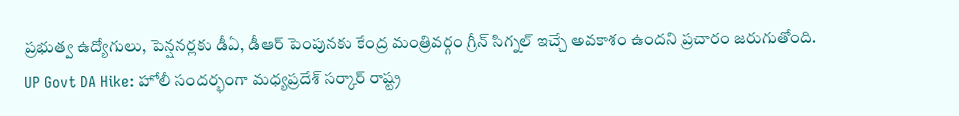ప్రభుత్వ ఉద్యోగులు, పెన్షనర్లకు డీఏ, డీఆర్ పెంపునకు కేంద్ర మంత్రివర్గం గ్రీన్ సిగ్నల్ ఇచ్చే అవకాశం ఉందని ప్రచారం జరుగుతోంది.
UP Govt DA Hike: హోలీ సందర్భంగా మధ్యప్రదేశ్ సర్కార్ రాష్ట్ర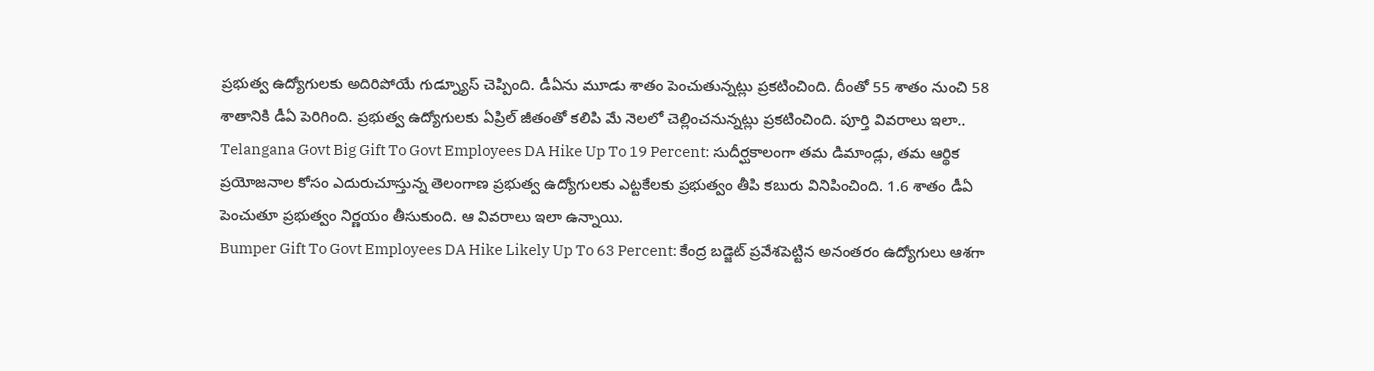ప్రభుత్వ ఉద్యోగులకు అదిరిపోయే గుడ్న్యూస్ చెప్పింది. డీఏను మూడు శాతం పెంచుతున్నట్లు ప్రకటించింది. దీంతో 55 శాతం నుంచి 58 శాతానికి డీఏ పెరిగింది. ప్రభుత్వ ఉద్యోగులకు ఏప్రిల్ జీతంతో కలిపి మే నెలలో చెల్లించనున్నట్లు ప్రకటించింది. పూర్తి వివరాలు ఇలా..
Telangana Govt Big Gift To Govt Employees DA Hike Up To 19 Percent: సుదీర్ఘకాలంగా తమ డిమాండ్లు, తమ ఆర్థిక ప్రయోజనాల కోసం ఎదురుచూస్తున్న తెలంగాణ ప్రభుత్వ ఉద్యోగులకు ఎట్టకేలకు ప్రభుత్వం తీపి కబురు వినిపించింది. 1.6 శాతం డీఏ పెంచుతూ ప్రభుత్వం నిర్ణయం తీసుకుంది. ఆ వివరాలు ఇలా ఉన్నాయి.
Bumper Gift To Govt Employees DA Hike Likely Up To 63 Percent: కేంద్ర బడ్జెట్ ప్రవేశపెట్టిన అనంతరం ఉద్యోగులు ఆశగా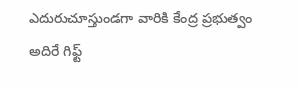ఎదురుచూస్తుండగా వారికి కేంద్ర ప్రభుత్వం అదిరే గిఫ్ట్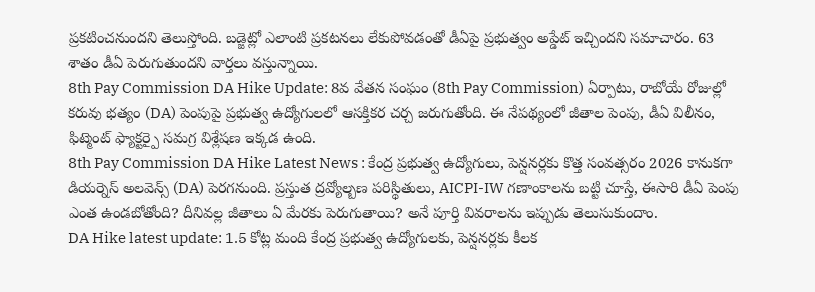ప్రకటించనుందని తెలుస్తోంది. బడ్జెట్లో ఎలాంటి ప్రకటనలు లేకుపోవడంతో డీఏపై ప్రభుత్వం అప్డేట్ ఇచ్చిందని సమాచారం. 63 శాతం డీఏ పెరుగుతుందని వార్తలు వస్తున్నాయి.
8th Pay Commission DA Hike Update: 8వ వేతన సంఘం (8th Pay Commission) ఏర్పాటు, రాబోయే రోజుల్లో కరువు భత్యం (DA) పెంపుపై ప్రభుత్వ ఉద్యోగులలో ఆసక్తికర చర్చ జరుగుతోంది. ఈ నేపథ్యంలో జీతాల పెంపు, డీఏ విలీనం, ఫిట్మెంట్ ఫ్యాక్టర్పై సమగ్ర విశ్లేషణ ఇక్కడ ఉంది.
8th Pay Commission DA Hike Latest News : కేంద్ర ప్రభుత్వ ఉద్యోగులు, పెన్షనర్లకు కొత్త సంవత్సరం 2026 కానుకగా డియర్నెస్ అలవెన్స్ (DA) పెరగనుంది. ప్రస్తుత ద్రవ్యోల్బణ పరిస్థితులు, AICPI-IW గణాంకాలను బట్టి చూస్తే, ఈసారి డీఏ పెంపు ఎంత ఉండబోతోంది? దీనివల్ల జీతాలు ఏ మేరకు పెరుగుతాయి? అనే పూర్తి వివరాలను ఇప్పుడు తెలుసుకుందాం.
DA Hike latest update: 1.5 కోట్ల మంది కేంద్ర ప్రభుత్వ ఉద్యోగులకు, పెన్షనర్లకు కీలక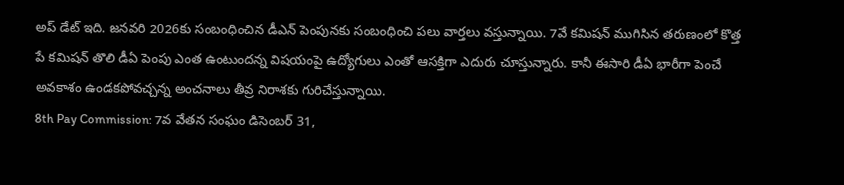అప్ డేట్ ఇది. జనవరి 2026కు సంబంధించిన డీఎన్ పెంపునకు సంబంధించి పలు వార్తలు వస్తున్నాయి. 7వే కమిషన్ ముగిసిన తరుణంలో కొత్త పే కమిషన్ తొలి డీఏ పెంపు ఎంత ఉంటుందన్న విషయంపై ఉద్యోగులు ఎంతో ఆసక్తిగా ఎదురు చూస్తున్నారు. కానీ ఈసారి డీఏ భారీగా పెంచే అవకాశం ఉండకపోవచ్చన్న అంచనాలు తీవ్ర నిరాశకు గురిచేస్తున్నాయి.
8th Pay Commission: 7వ వేతన సంఘం డిసెంబర్ 31,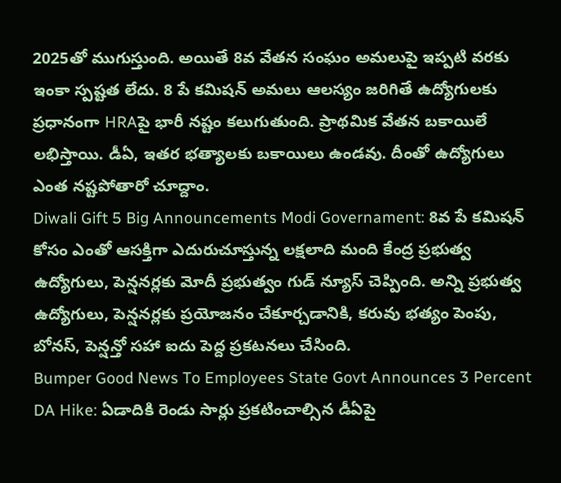2025తో ముగుస్తుంది. అయితే 8వ వేతన సంఘం అమలుపై ఇప్పటి వరకు ఇంకా స్పష్టత లేదు. 8 పే కమిషన్ అమలు ఆలస్యం జరిగితే ఉద్యోగులకు ప్రధానంగా HRAపై భారీ నష్టం కలుగుతుంది. ప్రాథమిక వేతన బకాయిలే లభిస్తాయి. డీఏ, ఇతర భత్యాలకు బకాయిలు ఉండవు. దీంతో ఉద్యోగులు ఎంత నష్టపోతారో చూద్దాం.
Diwali Gift 5 Big Announcements Modi Governament: 8వ పే కమిషన్ కోసం ఎంతో ఆసక్తిగా ఎదురుచూస్తున్న లక్షలాది మంది కేంద్ర ప్రభుత్వ ఉద్యోగులు, పెన్షనర్లకు మోదీ ప్రభుత్వం గుడ్ న్యూస్ చెప్పింది. అన్ని ప్రభుత్వ ఉద్యోగులు, పెన్షనర్లకు ప్రయోజనం చేకూర్చడానికి, కరువు భత్యం పెంపు, బోనస్, పెన్షన్తో సహా ఐదు పెద్ద ప్రకటనలు చేసింది.
Bumper Good News To Employees State Govt Announces 3 Percent DA Hike: ఏడాదికి రెండు సార్లు ప్రకటించాల్సిన డీఏపై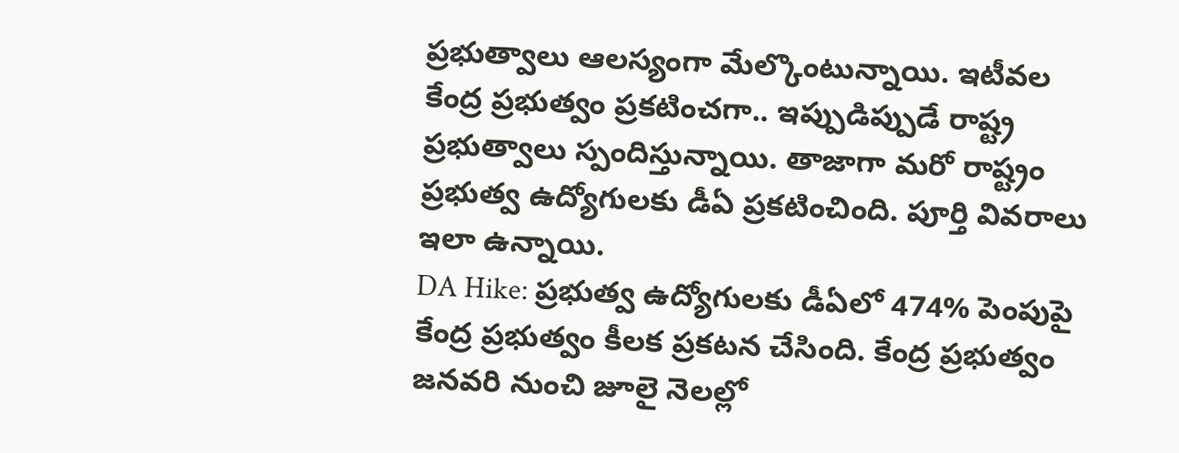ప్రభుత్వాలు ఆలస్యంగా మేల్కొంటున్నాయి. ఇటీవల కేంద్ర ప్రభుత్వం ప్రకటించగా.. ఇప్పుడిప్పుడే రాష్ట్ర ప్రభుత్వాలు స్పందిస్తున్నాయి. తాజాగా మరో రాష్ట్రం ప్రభుత్వ ఉద్యోగులకు డీఏ ప్రకటించింది. పూర్తి వివరాలు ఇలా ఉన్నాయి.
DA Hike: ప్రభుత్వ ఉద్యోగులకు డీఏలో 474% పెంపుపై కేంద్ర ప్రభుత్వం కీలక ప్రకటన చేసింది. కేంద్ర ప్రభుత్వం జనవరి నుంచి జూలై నెలల్లో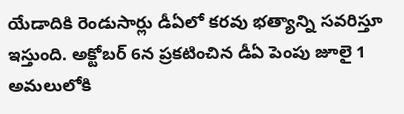యేడాదికి రెండుసార్లు డీఏలో కరవు భత్యాన్ని సవరిస్తూ ఇస్తుంది. అక్టోబర్ 6న ప్రకటించిన డీఏ పెంపు జూలై 1 అమలులోకి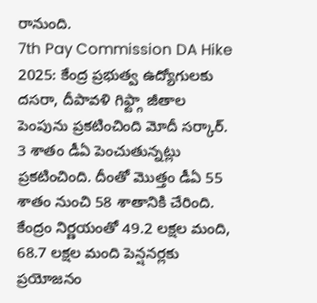రానుంది.
7th Pay Commission DA Hike 2025: కేంద్ర ప్రభుత్వ ఉద్యోగులకు దసరా, దీపావళి గిఫ్ట్గా జీతాల పెంపును ప్రకటించింది మోదీ సర్కార్. 3 శాతం డీఏ పెంచుతున్నట్లు ప్రకటించింది. దీంతో మొత్తం డీఏ 55 శాతం నుంచి 58 శాతానికి చేరింది. కేంద్రం నిర్ణయంతో 49.2 లక్షల మంది, 68.7 లక్షల మంది పెన్షనర్లకు ప్రయోజనం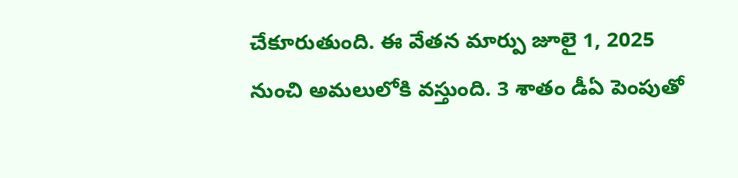చేకూరుతుంది. ఈ వేతన మార్పు జూలై 1, 2025 నుంచి అమలులోకి వస్తుంది. 3 శాతం డీఏ పెంపుతో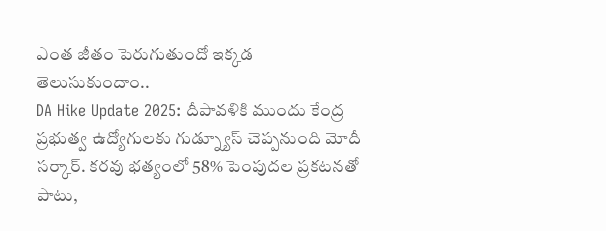ఎంత జీతం పెరుగుతుందో ఇక్కడ తెలుసుకుందాం..
DA Hike Update 2025: దీపావళికి ముందు కేంద్ర ప్రభుత్వ ఉద్యోగులకు గుడ్న్యూస్ చెప్పనుంది మోదీ సర్కార్. కరవు భత్యంలో 58% పెంపుదల ప్రకటనతో పాటు,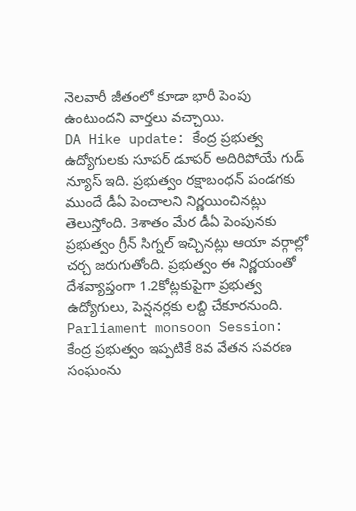నెలవారీ జీతంలో కూడా భారీ పెంపు ఉంటుందని వార్తలు వచ్చాయి.
DA Hike update: కేంద్ర ప్రభుత్వ ఉద్యోగులకు సూపర్ డూపర్ అదిరిపోయే గుడ్ న్యూస్ ఇది. ప్రభుత్వం రక్షాబంధన్ పండగకు ముందే డీఏ పెంచాలని నిర్ణయించినట్లు తెలుస్తోంది. 3శాతం మేర డీఏ పెంపునకు ప్రభుత్వం గ్రీన్ సిగ్నల్ ఇచ్చినట్లు ఆయా వర్గాల్లో చర్చ జరుగుతోంది. ప్రభుత్వం ఈ నిర్ణయంతో దేశవ్యాప్తంగా 1.2కోట్లకుపైగా ప్రభుత్వ ఉద్యోగులు, పెన్షనర్లకు లబ్ది చేకూరనుంది.
Parliament monsoon Session: కేంద్ర ప్రభుత్వం ఇప్పటికే 8వ వేతన సవరణ సంఘంను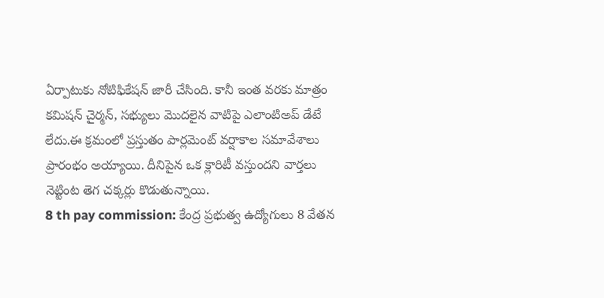ఏర్పాటుకు నోటిఫికేషన్ జారీ చేసింది. కానీ ఇంత వరకు మాత్రం కమిషన్ చైర్మన్, సభ్యులు మొదలైన వాటిపై ఎలాంటిఅప్ డేటే లేదు.ఈ క్రమంలో ప్రస్తుతం పార్లమెంట్ వర్షాకాల సమావేశాలు ప్రారంభం అయ్యాయి. దీనిపైన ఒక క్లారిటీ వస్తుందని వార్తలు నెట్టింట తెగ చక్కర్లు కొడుతున్నాయి.
8 th pay commission: కేంద్ర ప్రభుత్వ ఉద్యోగులు 8 వేతన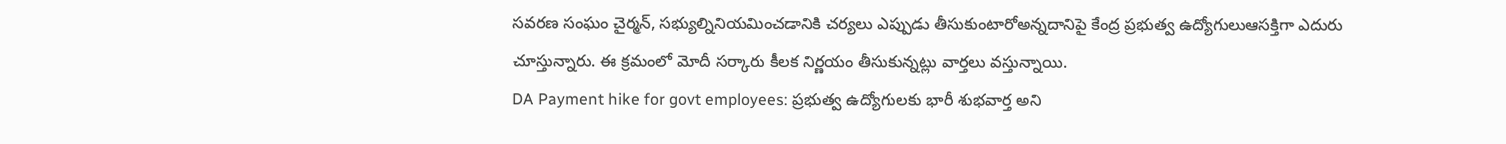సవరణ సంఘం చైర్మన్, సభ్యుల్నినియమించడానికి చర్యలు ఎప్పుడు తీసుకుంటారోఅన్నదానిపై కేంద్ర ప్రభుత్వ ఉద్యోగులుఆసక్తిగా ఎదురు చూస్తున్నారు. ఈ క్రమంలో మోదీ సర్కారు కీలక నిర్ణయం తీసుకున్నట్లు వార్తలు వస్తున్నాయి.
DA Payment hike for govt employees: ప్రభుత్వ ఉద్యోగులకు భారీ శుభవార్త అని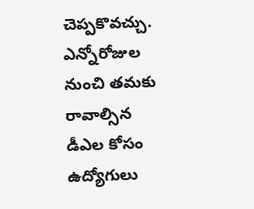చెప్పకొవచ్చు. ఎన్నోరోజుల నుంచి తమకు రావాల్సిన డీఎల కోసం ఉద్యోగులు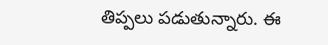తిప్పలు పడుతున్నారు. ఈ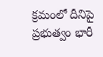క్రమంలో దీనిపై ప్రభుత్వం భారీ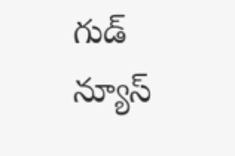గుడ్ న్యూస్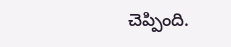చెప్పింది.